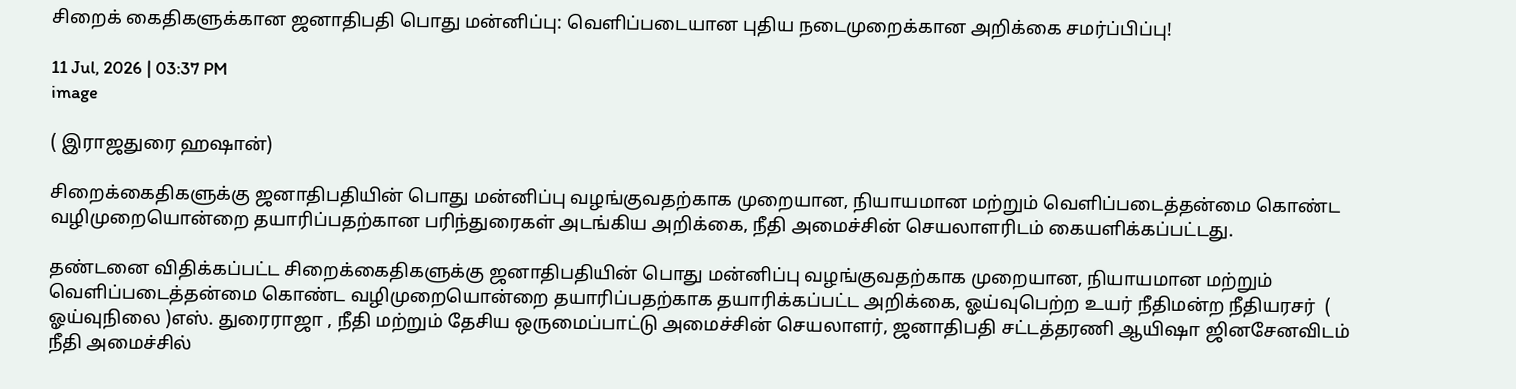சிறைக் கைதிகளுக்கான ஜனாதிபதி பொது மன்னிப்பு: வெளிப்படையான புதிய நடைமுறைக்கான அறிக்கை சமர்ப்பிப்பு!

11 Jul, 2026 | 03:37 PM
image

( இராஜதுரை ஹஷான்)

சிறைக்கைதிகளுக்கு ஜனாதிபதியின் பொது மன்னிப்பு வழங்குவதற்காக முறையான, நியாயமான மற்றும் வெளிப்படைத்தன்மை கொண்ட வழிமுறையொன்றை தயாரிப்பதற்கான பரிந்துரைகள் அடங்கிய அறிக்கை, நீதி அமைச்சின் செயலாளரிடம் கையளிக்கப்பட்டது.

தண்டனை விதிக்கப்பட்ட சிறைக்கைதிகளுக்கு ஜனாதிபதியின் பொது மன்னிப்பு வழங்குவதற்காக முறையான, நியாயமான மற்றும் வெளிப்படைத்தன்மை கொண்ட வழிமுறையொன்றை தயாரிப்பதற்காக தயாரிக்கப்பட்ட அறிக்கை, ஓய்வுபெற்ற உயர் நீதிமன்ற நீதியரசர்  ( ஓய்வுநிலை )எஸ். துரைராஜா , நீதி மற்றும் தேசிய ஒருமைப்பாட்டு அமைச்சின் செயலாளர், ஜனாதிபதி சட்டத்தரணி ஆயிஷா ஜினசேனவிடம்  நீதி அமைச்சில்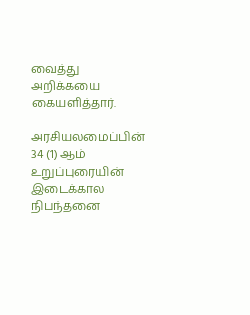வைத்து அறிக்கயை  கையளித்தார்.

அரசியலமைப்பின் 34 (1) ஆம் உறுப்புரையின் இடைக்கால நிபந்தனை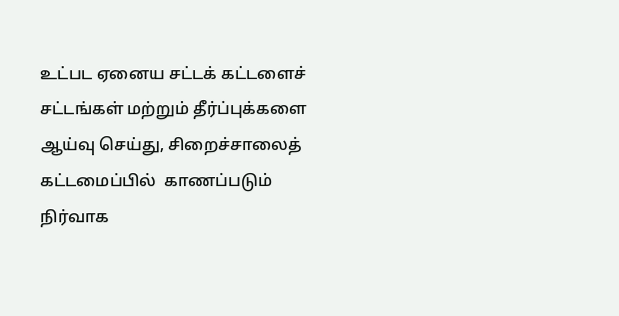உட்பட ஏனைய சட்டக் கட்டளைச் சட்டங்கள் மற்றும் தீர்ப்புக்களை ஆய்வு செய்து, சிறைச்சாலைத் கட்டமைப்பில்  காணப்படும் நிர்வாக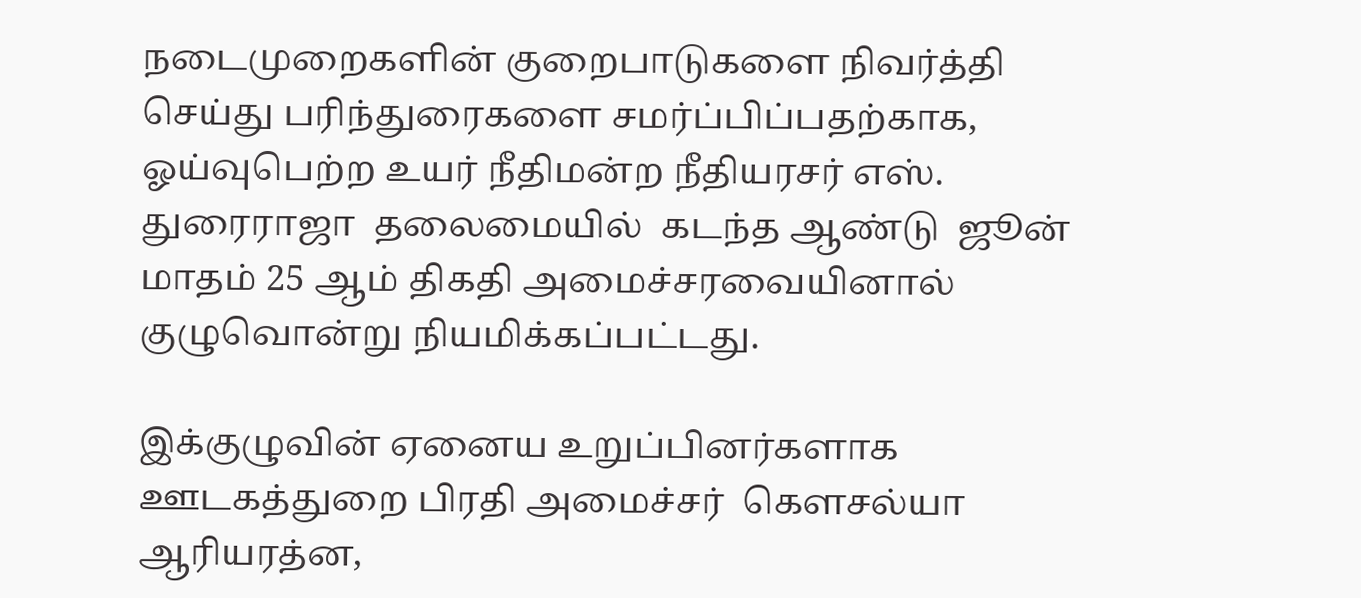நடைமுறைகளின் குறைபாடுகளை நிவர்த்தி செய்து பரிந்துரைகளை சமர்ப்பிப்பதற்காக, ஓய்வுபெற்ற உயர் நீதிமன்ற நீதியரசர் எஸ். துரைராஜா  தலைமையில்  கடந்த ஆண்டு  ஜூன் மாதம் 25 ஆம் திகதி அமைச்சரவையினால் குழுவொன்று நியமிக்கப்பட்டது.

இக்குழுவின் ஏனைய உறுப்பினர்களாக ஊடகத்துறை பிரதி அமைச்சர்  கௌசல்யா ஆரியரத்ன,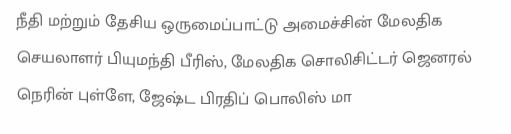நீதி மற்றும் தேசிய ஒருமைப்பாட்டு அமைச்சின் மேலதிக செயலாளர் பியுமந்தி பீரிஸ், மேலதிக சொலிசிட்டர் ஜெனரல் நெரின் புள்ளே, ஜேஷ்ட பிரதிப் பொலிஸ் மா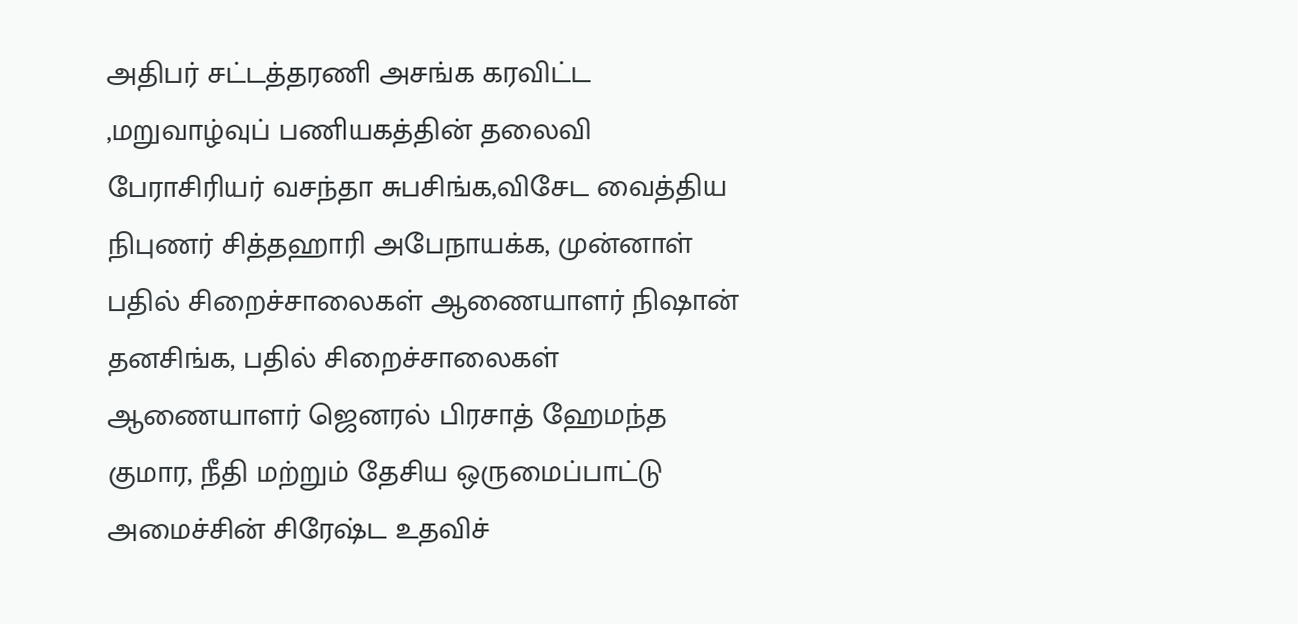அதிபர் சட்டத்தரணி அசங்க கரவிட்ட ,மறுவாழ்வுப் பணியகத்தின் தலைவி பேராசிரியர் வசந்தா சுபசிங்க,விசேட வைத்திய நிபுணர் சித்தஹாரி அபேநாயக்க, முன்னாள் பதில் சிறைச்சாலைகள் ஆணையாளர் நிஷான் தனசிங்க, பதில் சிறைச்சாலைகள் ஆணையாளர் ஜெனரல் பிரசாத் ஹேமந்த குமார, நீதி மற்றும் தேசிய ஒருமைப்பாட்டு அமைச்சின் சிரேஷ்ட உதவிச்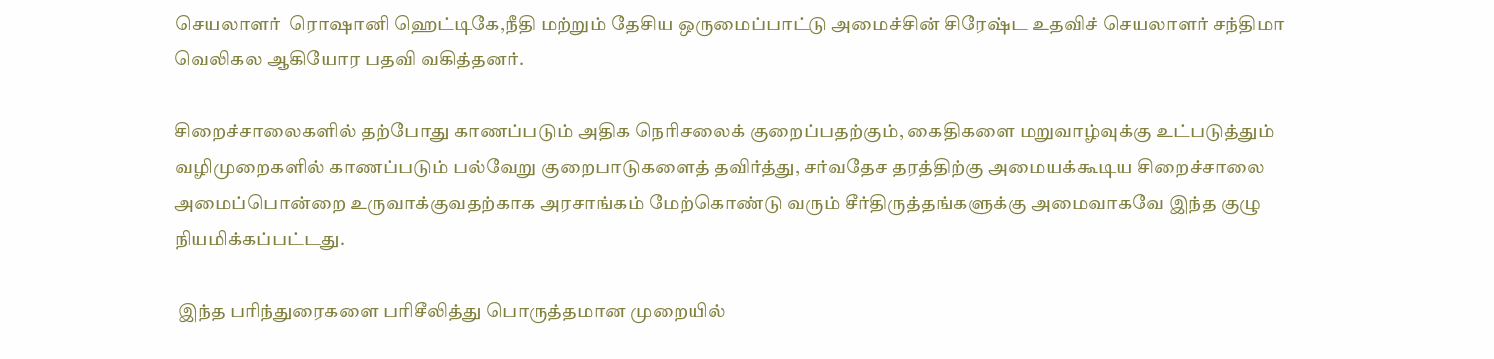செயலாளர்  ரொஷானி ஹெட்டிகே,நீதி மற்றும் தேசிய ஒருமைப்பாட்டு அமைச்சின் சிரேஷ்ட உதவிச் செயலாளர் சந்திமா வெலிகல ஆகியோர பதவி வகித்தனர்.

சிறைச்சாலைகளில் தற்போது காணப்படும் அதிக நெரிசலைக் குறைப்பதற்கும், கைதிகளை மறுவாழ்வுக்கு உட்படுத்தும் வழிமுறைகளில் காணப்படும் பல்வேறு குறைபாடுகளைத் தவிர்த்து, சர்வதேச தரத்திற்கு அமையக்கூடிய சிறைச்சாலை அமைப்பொன்றை உருவாக்குவதற்காக அரசாங்கம் மேற்கொண்டு வரும் சீர்திருத்தங்களுக்கு அமைவாகவே இந்த குழு நியமிக்கப்பட்டது.

 இந்த பரிந்துரைகளை பரிசீலித்து பொருத்தமான முறையில்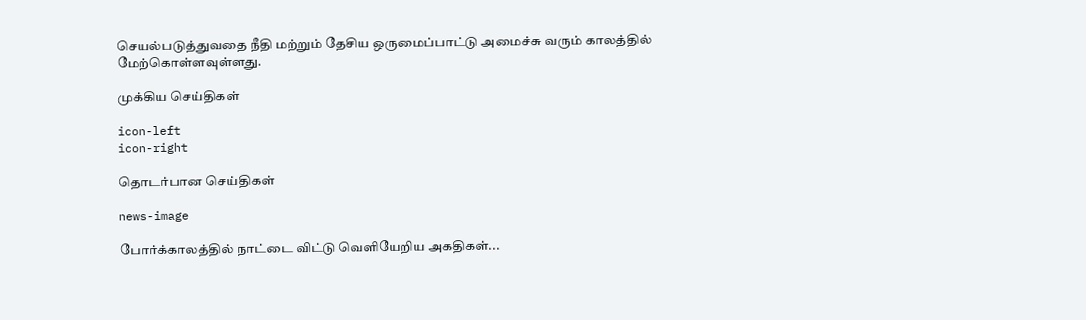செயல்படுத்துவதை நீதி மற்றும் தேசிய ஒருமைப்பாட்டு அமைச்சு வரும் காலத்தில் மேற்கொள்ளவுள்ளது.

முக்கிய செய்திகள்

icon-left
icon-right

தொடர்பான செய்திகள்

news-image

போர்க்காலத்தில் நாட்டை விட்டு வெளியேறிய அகதிகள்...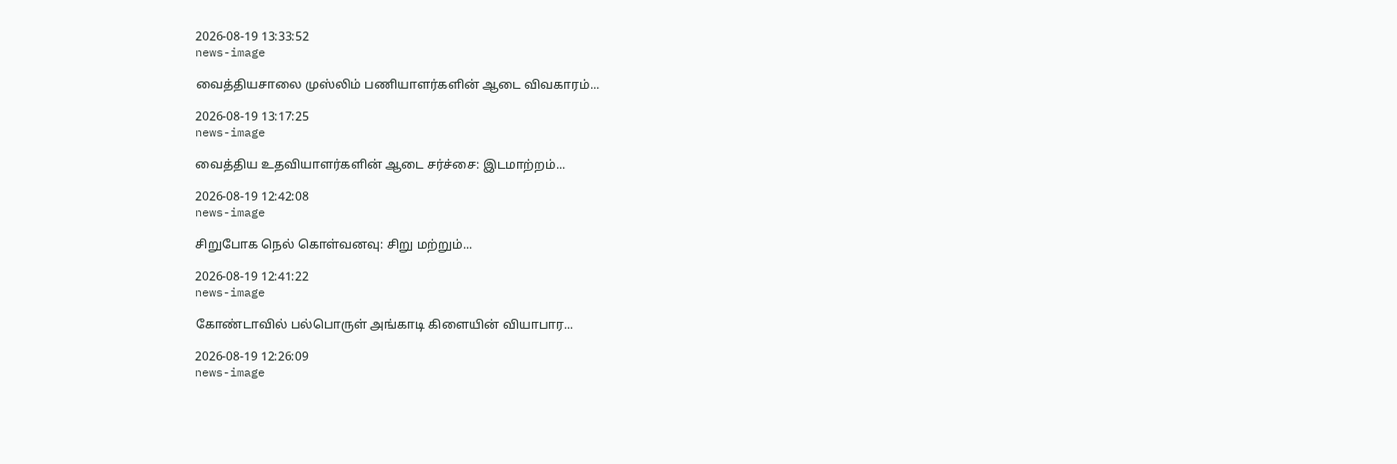2026-08-19 13:33:52
news-image

வைத்தியசாலை முஸ்லிம் பணியாளர்களின் ஆடை விவகாரம்...

2026-08-19 13:17:25
news-image

வைத்திய உதவியாளர்களின் ஆடை சர்ச்சை: இடமாற்றம்...

2026-08-19 12:42:08
news-image

சிறுபோக நெல் கொள்வனவு: சிறு மற்றும்...

2026-08-19 12:41:22
news-image

கோண்டாவில் பல்பொருள் அங்காடி கிளையின் வியாபார...

2026-08-19 12:26:09
news-image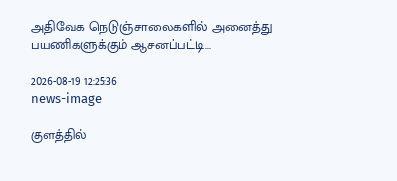அதிவேக நெடுஞ்சாலைகளில் அனைத்து பயணிகளுக்கும் ஆசனப்பட்டி...

2026-08-19 12:25:36
news-image

குளத்தில்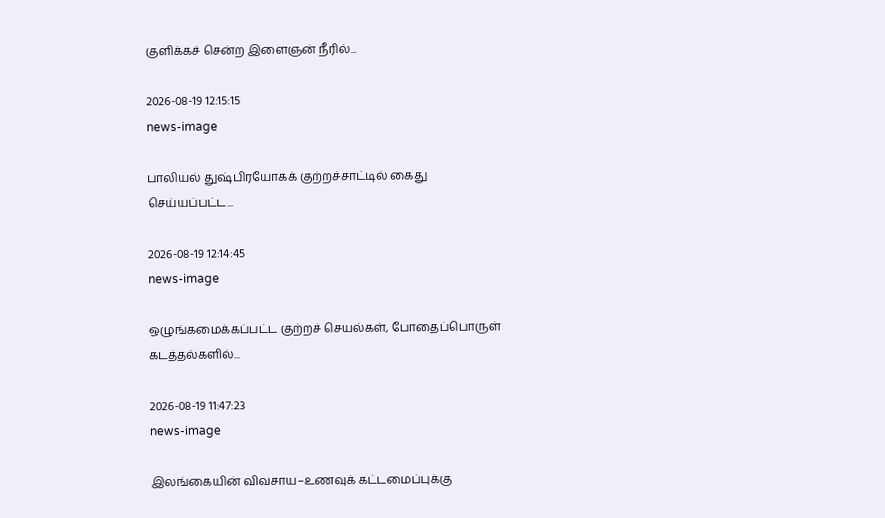குளிக்கச் சென்ற இளைஞன் நீரில்...

2026-08-19 12:15:15
news-image

பாலியல் துஷ்பிரயோகக் குற்றச்சாட்டில் கைது செய்யப்பட்ட...

2026-08-19 12:14:45
news-image

ஒழுங்கமைக்கப்பட்ட குற்றச் செயல்கள், போதைப்பொருள் கடத்தல்களில்...

2026-08-19 11:47:23
news-image

இலங்கையின் விவசாய–உணவுக் கட்டமைப்புக்கு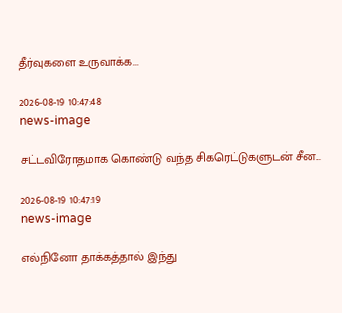தீர்வுகளை உருவாக்க...

2026-08-19 10:47:48
news-image

சட்டவிரோதமாக கொண்டு வந்த சிகரெட்டுகளுடன் சீன...

2026-08-19 10:47:19
news-image

எல்நினோ தாக்கத்தால் இந்து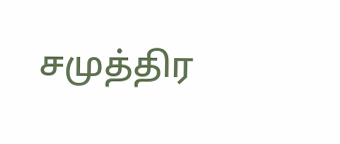சமுத்திர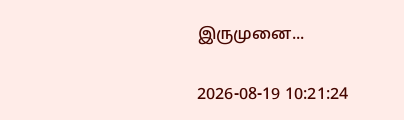இருமுனை...

2026-08-19 10:21:24